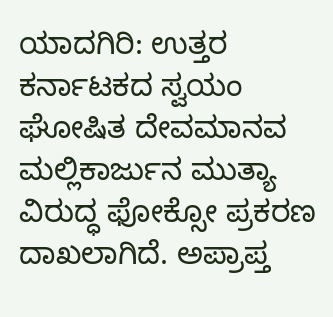ಯಾದಗಿರಿ: ಉತ್ತರ ಕರ್ನಾಟಕದ ಸ್ವಯಂ ಘೋಷಿತ ದೇವಮಾನವ ಮಲ್ಲಿಕಾರ್ಜುನ ಮುತ್ಯಾ ವಿರುದ್ಧ ಫೋಕ್ಸೋ ಪ್ರಕರಣ ದಾಖಲಾಗಿದೆ. ಅಪ್ರಾಪ್ತ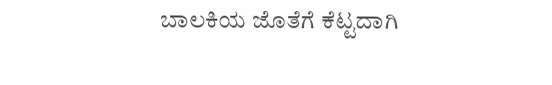ಬಾಲಕಿಯ ಜೊತೆಗೆ ಕೆಟ್ಟದಾಗಿ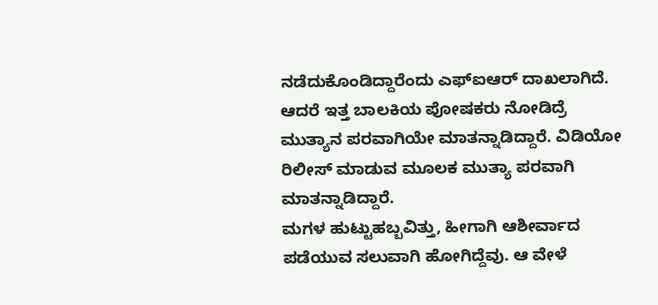ನಡೆದುಕೊಂಡಿದ್ದಾರೆಂದು ಎಫ್ಐಆರ್ ದಾಖಲಾಗಿದೆ. ಆದರೆ ಇತ್ತ ಬಾಲಕಿಯ ಪೋಷಕರು ನೋಡಿದ್ರೆ ಮುತ್ಯಾನ ಪರವಾಗಿಯೇ ಮಾತನ್ನಾಡಿದ್ದಾರೆ. ವಿಡಿಯೋ ರಿಲೀಸ್ ಮಾಡುವ ಮೂಲಕ ಮುತ್ಯಾ ಪರವಾಗಿ ಮಾತನ್ನಾಡಿದ್ದಾರೆ.
ಮಗಳ ಹುಟ್ಟುಹಬ್ಬವಿತ್ತು, ಹೀಗಾಗಿ ಆಶೀರ್ವಾದ ಪಡೆಯುವ ಸಲುವಾಗಿ ಹೋಗಿದ್ದೆವು. ಆ ವೇಳೆ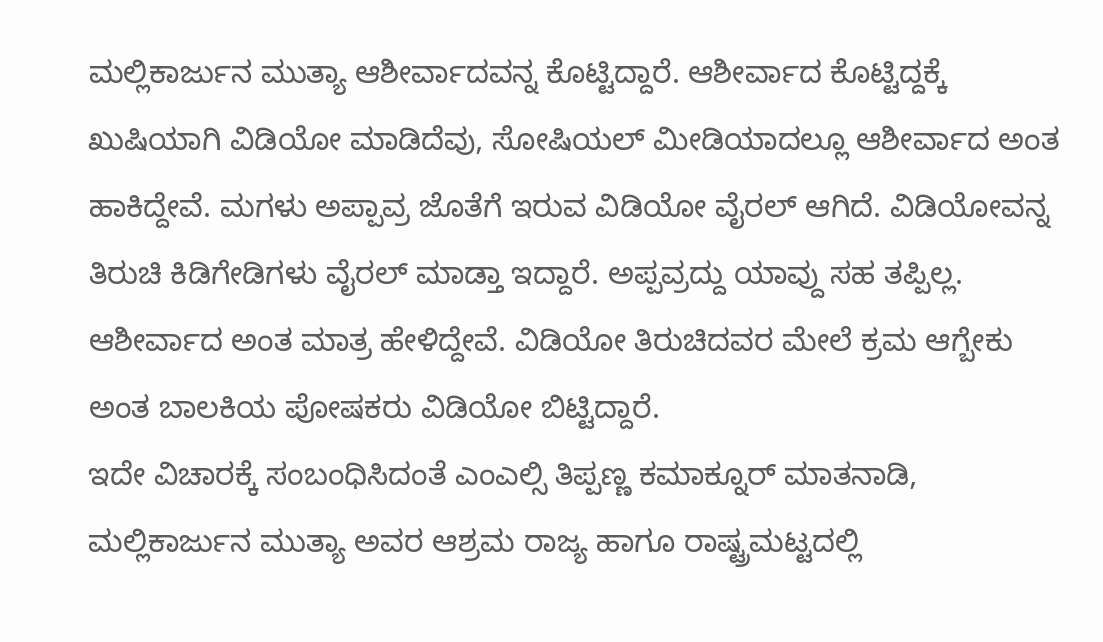ಮಲ್ಲಿಕಾರ್ಜುನ ಮುತ್ಯಾ ಆಶೀರ್ವಾದವನ್ನ ಕೊಟ್ಟಿದ್ದಾರೆ. ಆಶೀರ್ವಾದ ಕೊಟ್ಟಿದ್ದಕ್ಕೆ ಖುಷಿಯಾಗಿ ವಿಡಿಯೋ ಮಾಡಿದೆವು, ಸೋಷಿಯಲ್ ಮೀಡಿಯಾದಲ್ಲೂ ಆಶೀರ್ವಾದ ಅಂತ ಹಾಕಿದ್ದೇವೆ. ಮಗಳು ಅಪ್ಪಾವ್ರ ಜೊತೆಗೆ ಇರುವ ವಿಡಿಯೋ ವೈರಲ್ ಆಗಿದೆ. ವಿಡಿಯೋವನ್ನ ತಿರುಚಿ ಕಿಡಿಗೇಡಿಗಳು ವೈರಲ್ ಮಾಡ್ತಾ ಇದ್ದಾರೆ. ಅಪ್ಪವ್ರದ್ದು ಯಾವ್ದು ಸಹ ತಪ್ಪಿಲ್ಲ. ಆಶೀರ್ವಾದ ಅಂತ ಮಾತ್ರ ಹೇಳಿದ್ದೇವೆ. ವಿಡಿಯೋ ತಿರುಚಿದವರ ಮೇಲೆ ಕ್ರಮ ಆಗ್ಬೇಕು ಅಂತ ಬಾಲಕಿಯ ಪೋಷಕರು ವಿಡಿಯೋ ಬಿಟ್ಟಿದ್ದಾರೆ.
ಇದೇ ವಿಚಾರಕ್ಕೆ ಸಂಬಂಧಿಸಿದಂತೆ ಎಂಎಲ್ಸಿ ತಿಪ್ಪಣ್ಣ ಕಮಾಕ್ನೂರ್ ಮಾತನಾಡಿ, ಮಲ್ಲಿಕಾರ್ಜುನ ಮುತ್ಯಾ ಅವರ ಆಶ್ರಮ ರಾಜ್ಯ ಹಾಗೂ ರಾಷ್ಟ್ರಮಟ್ಟದಲ್ಲಿ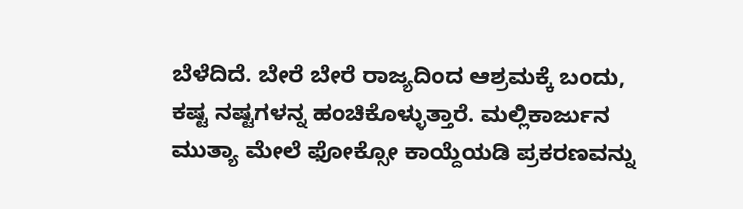ಬೆಳೆದಿದೆ. ಬೇರೆ ಬೇರೆ ರಾಜ್ಯದಿಂದ ಆಶ್ರಮಕ್ಕೆ ಬಂದು, ಕಷ್ಟ ನಷ್ಟಗಳನ್ನ ಹಂಚಿಕೊಳ್ಳುತ್ತಾರೆ. ಮಲ್ಲಿಕಾರ್ಜುನ ಮುತ್ಯಾ ಮೇಲೆ ಫೋಕ್ಸೋ ಕಾಯ್ದೆಯಡಿ ಪ್ರಕರಣವನ್ನು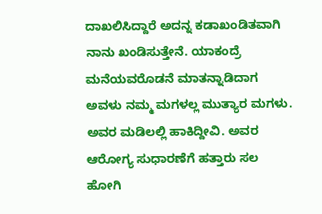ದಾಖಲಿಸಿದ್ದಾರೆ ಅದನ್ನ ಕಡಾಖಂಡಿತವಾಗಿ ನಾನು ಖಂಡಿಸುತ್ತೇನೆ. ಯಾಕಂದ್ರೆ ಮನೆಯವರೊಡನೆ ಮಾತನ್ನಾಡಿದಾಗ ಅವಳು ನಮ್ಮ ಮಗಳಲ್ಲ ಮುತ್ಯಾರ ಮಗಳು. ಅವರ ಮಡಿಲಲ್ಲಿ ಹಾಕಿದ್ದೀವಿ. ಅವರ ಆರೋಗ್ಯ ಸುಧಾರಣೆಗೆ ಹತ್ತಾರು ಸಲ ಹೋಗಿ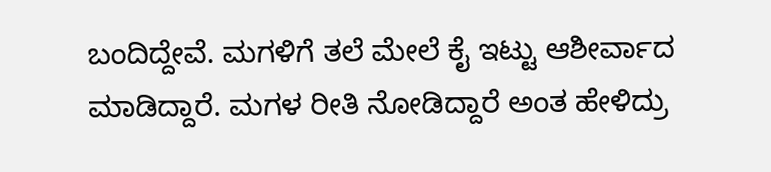ಬಂದಿದ್ದೇವೆ. ಮಗಳಿಗೆ ತಲೆ ಮೇಲೆ ಕೈ ಇಟ್ಟು ಆಶೀರ್ವಾದ ಮಾಡಿದ್ದಾರೆ. ಮಗಳ ರೀತಿ ನೋಡಿದ್ದಾರೆ ಅಂತ ಹೇಳಿದ್ರು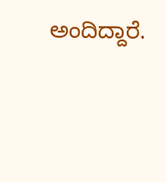ಅಂದಿದ್ದಾರೆ.